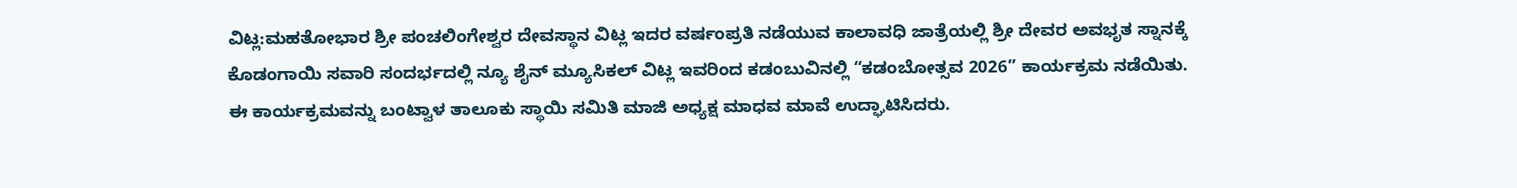ವಿಟ್ಲ:ಮಹತೋಭಾರ ಶ್ರೀ ಪಂಚಲಿಂಗೇಶ್ವರ ದೇವಸ್ಥಾನ ವಿಟ್ಲ ಇದರ ವರ್ಷಂಪ್ರತಿ ನಡೆಯುವ ಕಾಲಾವಧಿ ಜಾತ್ರೆಯಲ್ಲಿ ಶ್ರೀ ದೇವರ ಅವಭೃತ ಸ್ನಾನಕ್ಕೆ ಕೊಡಂಗಾಯಿ ಸವಾರಿ ಸಂದರ್ಭದಲ್ಲಿ ನ್ಯೂ ಶೈನ್ ಮ್ಯೂಸಿಕಲ್ ವಿಟ್ಲ ಇವರಿಂದ ಕಡಂಬುವಿನಲ್ಲಿ “ಕಡಂಬೋತ್ಸವ 2026” ಕಾರ್ಯಕ್ರಮ ನಡೆಯಿತು. ಈ ಕಾರ್ಯಕ್ರಮವನ್ನು ಬಂಟ್ವಾಳ ತಾಲೂಕು ಸ್ಥಾಯಿ ಸಮಿತಿ ಮಾಜಿ ಅಧ್ಯಕ್ಷ ಮಾಧವ ಮಾವೆ ಉದ್ಘಾಟಿಸಿದರು.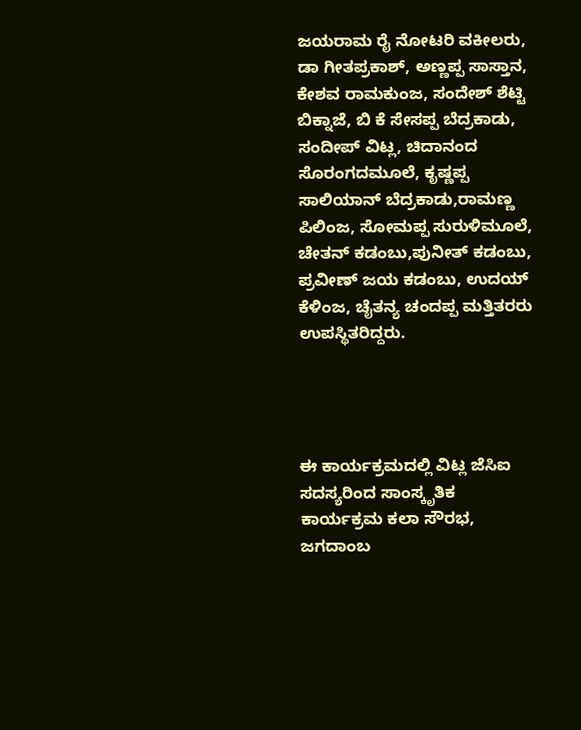ಜಯರಾಮ ರೈ ನೋಟರಿ ವಕೀಲರು, ಡಾ ಗೀತಪ್ರಕಾಶ್, ಅಣ್ಣಪ್ಪ ಸಾಸ್ತಾನ, ಕೇಶವ ರಾಮಕುಂಜ, ಸಂದೇಶ್ ಶೆಟ್ಟಿ ಬಿಕ್ನಾಜೆ, ಬಿ ಕೆ ಸೇಸಪ್ಪ ಬೆದ್ರಕಾಡು, ಸಂದೀಪ್ ವಿಟ್ಲ, ಚಿದಾನಂದ ಸೊರಂಗದಮೂಲೆ, ಕೃಷ್ಣಪ್ಪ ಸಾಲಿಯಾನ್ ಬೆದ್ರಕಾಡು,ರಾಮಣ್ಣ ಪಿಲಿಂಜ, ಸೋಮಪ್ಪ ಸುರುಳಿಮೂಲೆ, ಚೇತನ್ ಕಡಂಬು,ಪುನೀತ್ ಕಡಂಬು, ಪ್ರವೀಣ್ ಜಯ ಕಡಂಬು, ಉದಯ್ ಕೆಳಿಂಜ, ಚೈತನ್ಯ ಚಂದಪ್ಪ ಮತ್ತಿತರರು ಉಪಸ್ಥಿತರಿದ್ದರು.




ಈ ಕಾರ್ಯಕ್ರಮದಲ್ಲಿ ವಿಟ್ಲ ಜೆಸಿಐ ಸದಸ್ಯರಿಂದ ಸಾಂಸ್ಕೃತಿಕ ಕಾರ್ಯಕ್ರಮ ಕಲಾ ಸೌರಭ, ಜಗದಾಂಬ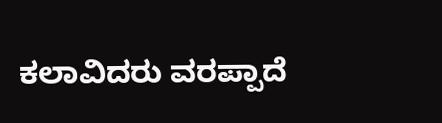ಕಲಾವಿದರು ವರಪ್ಪಾದೆ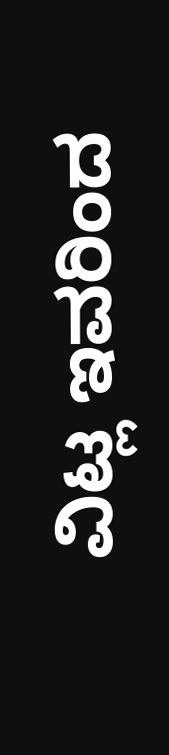ವಿಟ್ಲ ಇವರಿಂದ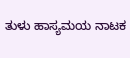ತುಳು ಹಾಸ್ಯಮಯ ನಾಟಕ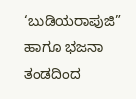‘ಬುಡಿಯರಾಪುಜಿ” ಹಾಗೂ ಭಜನಾ ತಂಡದಿಂದ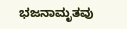ಭಜನಾಮೃತವು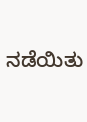ನಡೆಯಿತು